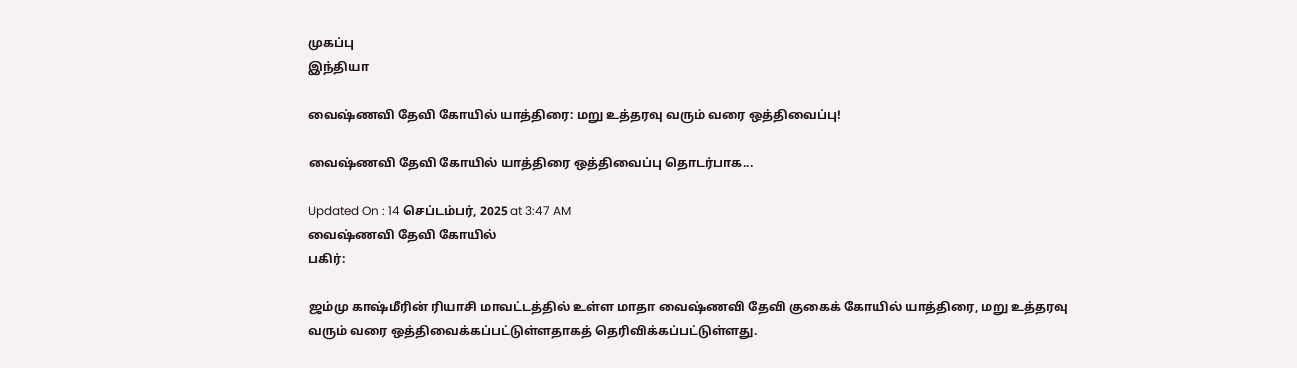முகப்பு
இந்தியா

வைஷ்ணவி தேவி கோயில் யாத்திரை: மறு உத்தரவு வரும் வரை ஒத்திவைப்பு!

வைஷ்ணவி தேவி கோயில் யாத்திரை ஒத்திவைப்பு தொடர்பாக...

Updated On : 14 செப்டம்பர், 2025 at 3:47 AM
வைஷ்ணவி தேவி கோயில்
பகிர்:

ஜம்மு காஷ்மீரின் ரியாசி மாவட்டத்தில் உள்ள மாதா வைஷ்ணவி தேவி குகைக் கோயில் யாத்திரை, மறு உத்தரவு வரும் வரை ஒத்திவைக்கப்பட்டுள்ளதாகத் தெரிவிக்கப்பட்டுள்ளது.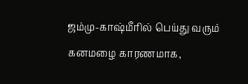ஜம்மு-காஷ்மீரில் பெய்து வரும் கனமழை காரணமாக,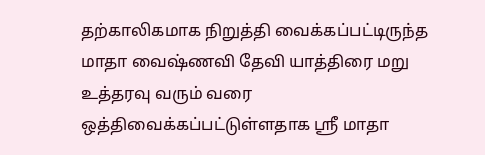தற்காலிகமாக நிறுத்தி வைக்கப்பட்டிருந்த மாதா வைஷ்ணவி தேவி யாத்திரை மறு உத்தரவு வரும் வரை ஒத்திவைக்கப்பட்டுள்ளதாக ஸ்ரீ மாதா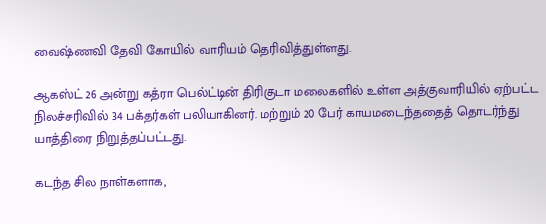வைஷ்ணவி தேவி கோயில் வாரியம் தெரிவித்துள்ளது.

ஆகஸ்ட் 26 அன்று கத்ரா பெல்ட்டின் திரிகுடா மலைகளில் உள்ள அத்குவாரியில் ஏற்பட்ட நிலச்சரிவில் 34 பக்தர்கள் பலியாகினர். மற்றும் 20 பேர் காயமடைந்ததைத் தொடர்ந்து யாத்திரை நிறுத்தப்பட்டது.

கடந்த சில நாள்களாக,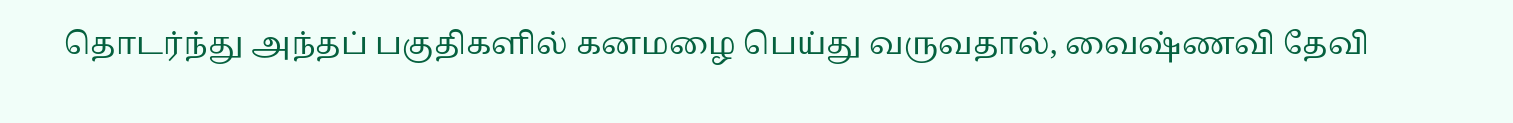தொடர்ந்து அந்தப் பகுதிகளில் கனமழை பெய்து வருவதால், வைஷ்ணவி தேவி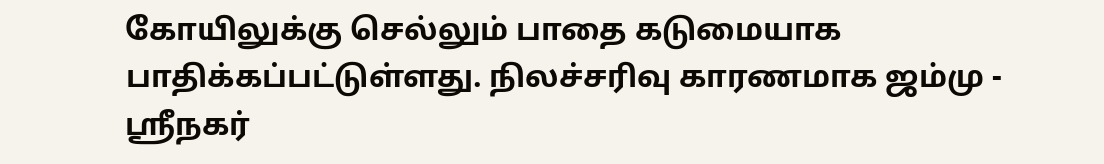கோயிலுக்கு செல்லும் பாதை கடுமையாக பாதிக்கப்பட்டுள்ளது. நிலச்சரிவு காரணமாக ஜம்மு - ஸ்ரீநகர்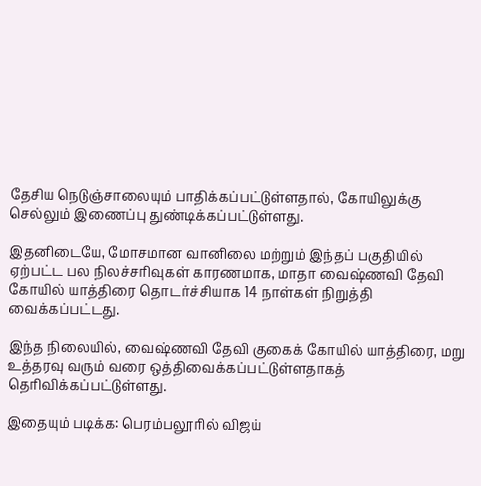தேசிய நெடுஞ்சாலையும் பாதிக்கப்பட்டுள்ளதால், கோயிலுக்கு செல்லும் இணைப்பு துண்டிக்கப்பட்டுள்ளது.

இதனிடையே, மோசமான வானிலை மற்றும் இந்தப் பகுதியில் ஏற்பட்ட பல நிலச்சரிவுகள் காரணமாக, மாதா வைஷ்ணவி தேவி கோயில் யாத்திரை தொடர்ச்சியாக 14 நாள்கள் நிறுத்தி வைக்கப்பட்டது.

இந்த நிலையில், வைஷ்ணவி தேவி குகைக் கோயில் யாத்திரை, மறு உத்தரவு வரும் வரை ஒத்திவைக்கப்பட்டுள்ளதாகத் தெரிவிக்கப்பட்டுள்ளது.

இதையும் படிக்க: பெரம்பலூரில் விஜய்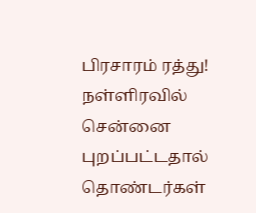பிரசாரம் ரத்து! நள்ளிரவில் சென்னை புறப்பட்டதால் தொண்டர்கள்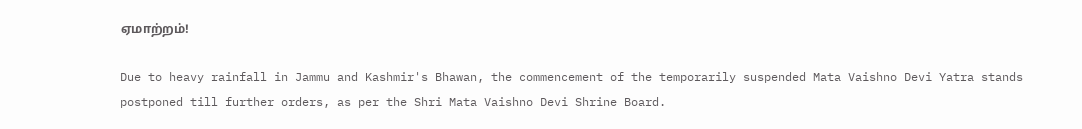ஏமாற்றம்!

Due to heavy rainfall in Jammu and Kashmir's Bhawan, the commencement of the temporarily suspended Mata Vaishno Devi Yatra stands postponed till further orders, as per the Shri Mata Vaishno Devi Shrine Board.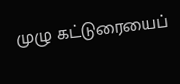முழு கட்டுரையைப்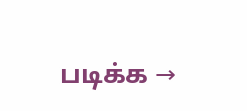படிக்க →